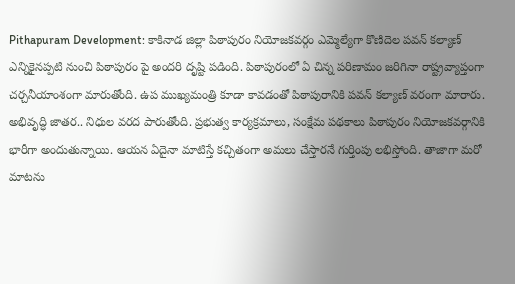Pithapuram Development: కాకినాడ జిల్లా పిఠాపురం నియోజకవర్గం ఎమ్మెల్యేగా కొణిదెల పవన్ కల్యాణ్ ఎన్నికైనప్పటి నుంచి పిఠాపురం పై అందరి దృష్టి పడింది. పిఠాపురంలో ఏ చిన్న పరిణామం జరిగినా రాష్ట్రవ్యాప్తంగా చర్చనీయాంశంగా మారుతోంది. ఉప ముఖ్యమంత్రి కూడా కావడంతో పిఠాపురానికి పవన్ కల్యాణ్ వరంగా మారారు. అభివృద్ధి జాతర.. నిధుల వరద పారుతోంది. ప్రభుత్వ కార్యక్రమాలు, సంక్షేమ పథకాలు పిఠాపురం నియోజకవర్గానికి భారీగా అందుతున్నాయి. ఆయన ఏదైనా మాటిస్తే కచ్చితంగా అమలు చేస్తారనే గుర్తింపు లభిస్తోంది. తాజాగా మరో మాటను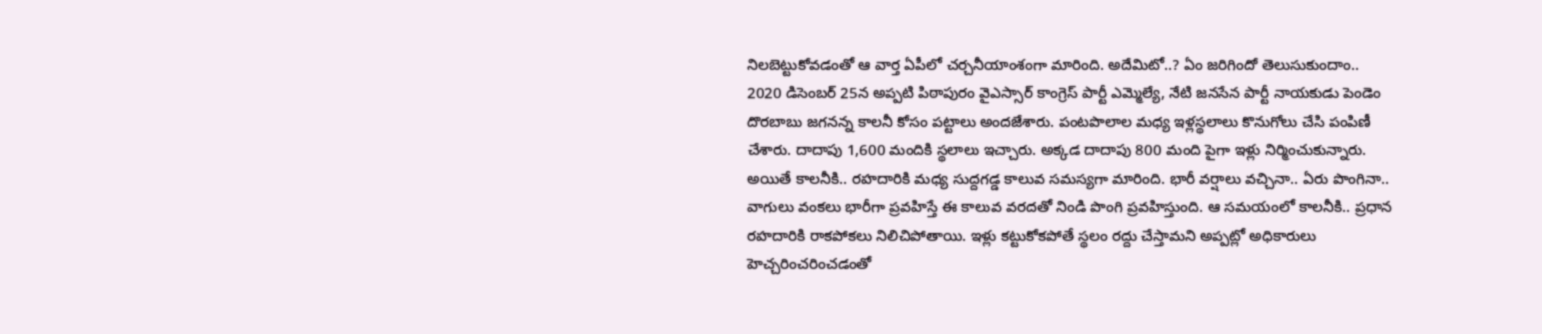నిలబెట్టుకోవడంతో ఆ వార్త ఏపీలో చర్చనీయాంశంగా మారింది. అదేమిటో..? ఏం జరిగిందో తెలుసుకుందాం..
2020 డిసెంబర్ 25న అప్పటి పిఠాపురం వైఎస్సార్ కాంగ్రెస్ పార్టీ ఎమ్మెల్యే, నేటి జనసేన పార్టీ నాయకుడు పెండెం దొరబాబు జగనన్న కాలనీ కోసం పట్టాలు అందజేశారు. పంటపొలాల మధ్య ఇళ్లస్థలాలు కొనుగోలు చేసి పంపిణీ చేశారు. దాదాపు 1,600 మందికి స్థలాలు ఇచ్చారు. అక్కడ దాదాపు 800 మంది పైగా ఇళ్లు నిర్మించుకున్నారు. అయితే కాలనీకి.. రహదారికి మధ్య సుద్దగడ్డ కాలువ సమస్యగా మారింది. భారీ వర్షాలు వచ్చినా.. ఏరు పొంగినా.. వాగులు వంకలు భారీగా ప్రవహిస్తే ఈ కాలువ వరదతో నిండి పొంగి ప్రవహిస్తుంది. ఆ సమయంలో కాలనీకి.. ప్రధాన రహదారికి రాకపోకలు నిలిచిపోతాయి. ఇళ్లు కట్టుకోకపోతే స్థలం రద్దు చేస్తామని అప్పట్లో అధికారులు హెచ్చరించరించడంతో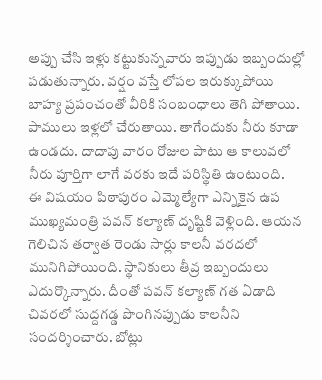అప్పు చేసి ఇళ్లు కట్టుకున్నవారు ఇప్పుడు ఇబ్బందుల్లో పడుతున్నారు. వర్షం వస్తే లోపల ఇరుక్కుపోయి బాహ్య ప్రపంచంతో వీరికి సంబంధాలు తెగి పోతాయి. పాములు ఇళ్లలో చేరుతాయి. తాగేందుకు నీరు కూడా ఉండదు. దాదాపు వారం రోజుల పాటు ఆ కాలువలో నీరు పూర్తిగా లాగే వరకు ఇదే పరిస్థితి ఉంటుంది.
ఈ విషయం పిఠాపురం ఎమ్మెల్యేగా ఎన్నికైన ఉప ముఖ్యమంత్రి పవన్ కల్యాణ్ దృష్టికి వెళ్లింది. ఆయన గెలిచిన తర్వాత రెండు సార్లు కాలనీ వరదలో మునిగిపోయింది. స్థానికులు తీవ్ర ఇబ్బందులు ఎదుర్కొన్నారు. దీంతో పవన్ కల్యాణ్ గత ఏడాది చివరలో సుద్దగడ్డ పొంగినప్పుడు కాలనీని సందర్శించారు. బోట్లు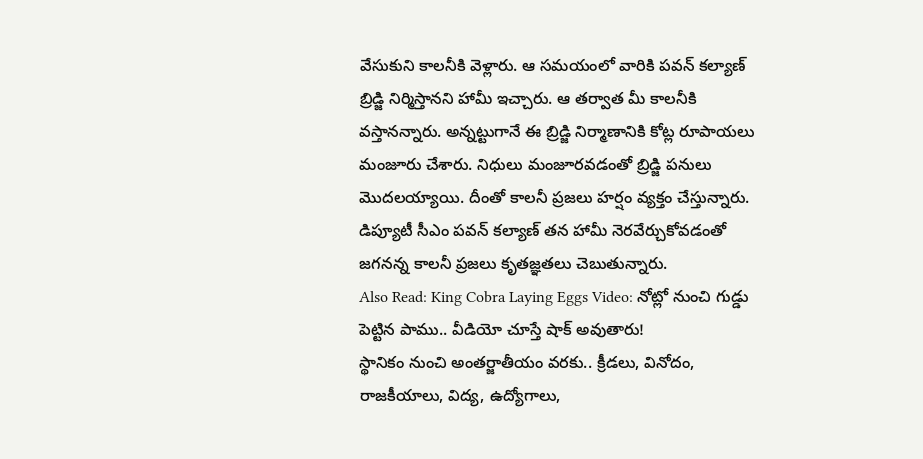వేసుకుని కాలనీకి వెళ్లారు. ఆ సమయంలో వారికి పవన్ కల్యాణ్ బ్రిడ్జి నిర్మిస్తానని హామీ ఇచ్చారు. ఆ తర్వాత మీ కాలనీకి వస్తానన్నారు. అన్నట్టుగానే ఈ బ్రిడ్జి నిర్మాణానికి కోట్ల రూపాయలు మంజూరు చేశారు. నిధులు మంజూరవడంతో బ్రిడ్జి పనులు మొదలయ్యాయి. దీంతో కాలనీ ప్రజలు హర్షం వ్యక్తం చేస్తున్నారు. డిప్యూటీ సీఎం పవన్ కల్యాణ్ తన హామీ నెరవేర్చుకోవడంతో జగనన్న కాలనీ ప్రజలు కృతజ్ఞతలు చెబుతున్నారు.
Also Read: King Cobra Laying Eggs Video: నోట్లో నుంచి గుడ్డు పెట్టిన పాము.. వీడియో చూస్తే షాక్ అవుతారు!
స్థానికం నుంచి అంతర్జాతీయం వరకు.. క్రీడలు, వినోదం, రాజకీయాలు, విద్య, ఉద్యోగాలు,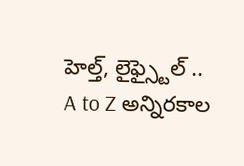హెల్త్, లైఫ్స్టైల్ .. A to Z అన్నిరకాల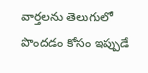వార్తలను తెలుగులో పొందడం కోసం ఇప్పుడే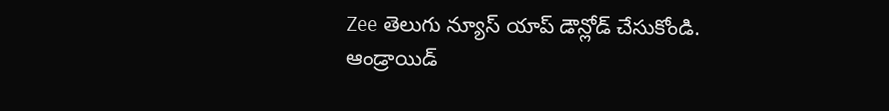Zee తెలుగు న్యూస్ యాప్ డౌన్లోడ్ చేసుకోండి.
ఆండ్రాయిడ్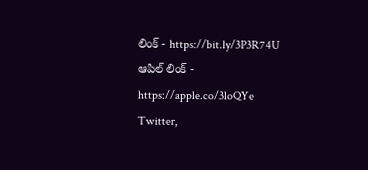లింక్ - https://bit.ly/3P3R74U
ఆపిల్ లింక్ - https://apple.co/3loQYe
Twitter,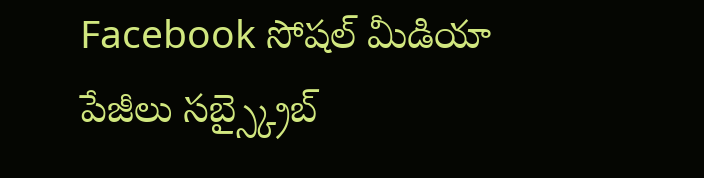Facebook సోషల్ మీడియా పేజీలు సబ్స్క్రైబ్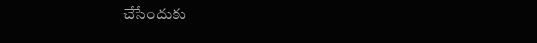చేసేందుకు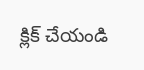క్లిక్ చేయండి